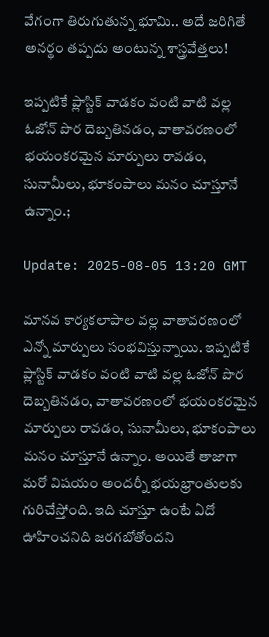వేగంగా తిరుగుతున్న భూమి.. అదే జరిగితే అనర్థం తప్పదు అంటున్న శాస్త్రవేత్తలు!

ఇప్పటికే ప్లాస్టిక్ వాడకం వంటి వాటి వల్ల ఓజోన్ పొర దెబ్బతినడం, వాతావరణంలో భయంకరమైన మార్పులు రావడం, సునామీలు, భూకంపాలు మనం చూస్తూనే ఉన్నాం.;

Update: 2025-08-05 13:20 GMT

మానవ కార్యకలాపాల వల్ల వాతావరణంలో ఎన్నో మార్పులు సంభవిస్తున్నాయి. ఇప్పటికే ప్లాస్టిక్ వాడకం వంటి వాటి వల్ల ఓజోన్ పొర దెబ్బతినడం, వాతావరణంలో భయంకరమైన మార్పులు రావడం, సునామీలు, భూకంపాలు మనం చూస్తూనే ఉన్నాం. అయితే తాజాగా మరో విషయం అందర్నీ భయభ్రాంతులకు గురిచేస్తోంది. ఇది చూస్తూ ఉంటే ఏదో ఊహించనిది జరగబోతోందని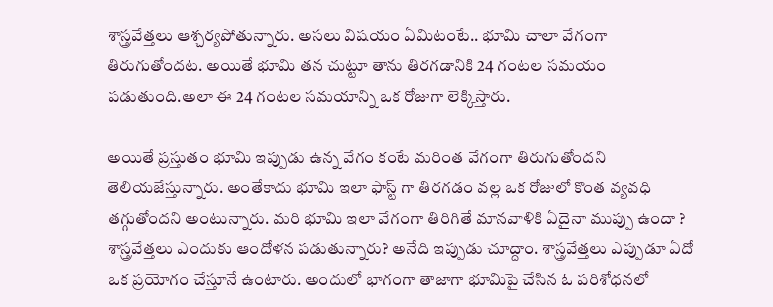శాస్త్రవేత్తలు ఆశ్చర్యపోతున్నారు. అసలు విషయం ఏమిటంటే.. భూమి చాలా వేగంగా తిరుగుతోందట. అయితే భూమి తన చుట్టూ తాను తిరగడానికి 24 గంటల సమయం పడుతుంది.అలా ఈ 24 గంటల సమయాన్ని ఒక రోజుగా లెక్కిస్తారు.

అయితే ప్రస్తుతం భూమి ఇప్పుడు ఉన్న వేగం కంటే మరింత వేగంగా తిరుగుతోందని తెలియజేస్తున్నారు. అంతేకాదు భూమి ఇలా ఫాస్ట్ గా తిరగడం వల్ల ఒక రోజులో కొంత వ్యవధి తగ్గుతోందని అంటున్నారు. మరి భూమి ఇలా వేగంగా తిరిగితే మానవాళికి ఏదైనా ముప్పు ఉందా ? శాస్త్రవేత్తలు ఎందుకు ఆందోళన పడుతున్నారు? అనేది ఇప్పుడు చూద్దాం. శాస్త్రవేత్తలు ఎప్పుడూ ఏదో ఒక ప్రయోగం చేస్తూనే ఉంటారు. అందులో భాగంగా తాజాగా భూమిపై చేసిన ఓ పరిశోధనలో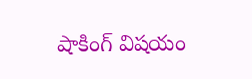షాకింగ్ విషయం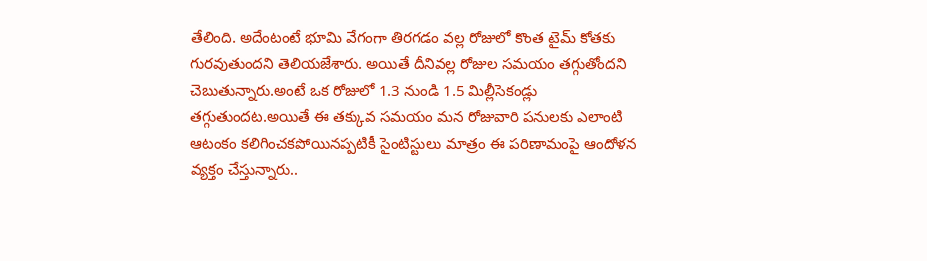తేలింది. అదేంటంటే భూమి వేగంగా తిరగడం వల్ల రోజులో కొంత టైమ్ కోతకు గురవుతుందని తెలియజేశారు. అయితే దీనివల్ల రోజుల సమయం తగ్గుతోందని చెబుతున్నారు.అంటే ఒక రోజులో 1.3 నుండి 1.5 మిల్లీసెకండ్లు తగ్గుతుందట.అయితే ఈ తక్కువ సమయం మన రోజువారి పనులకు ఎలాంటి ఆటంకం కలిగించకపోయినప్పటికీ సైంటిస్టులు మాత్రం ఈ పరిణామంపై ఆందోళన వ్యక్తం చేస్తున్నారు..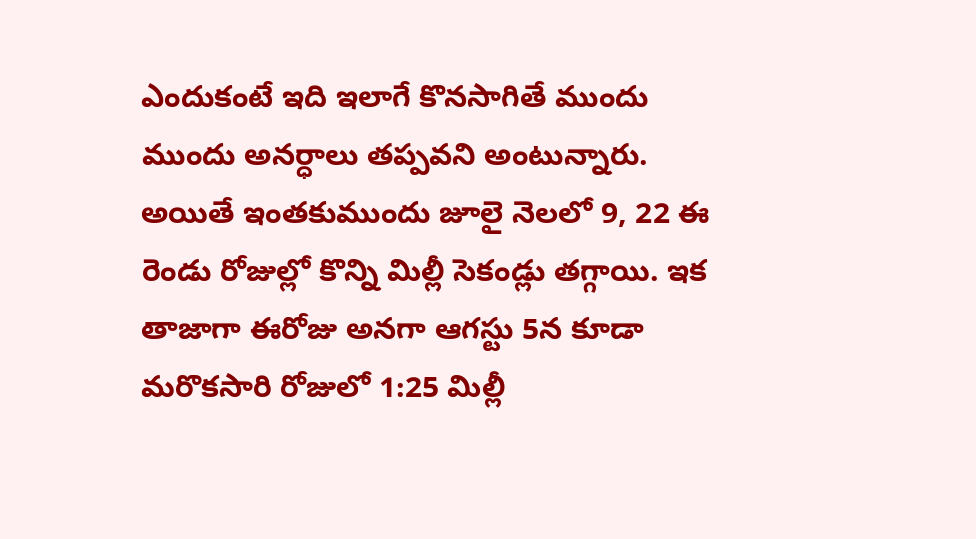ఎందుకంటే ఇది ఇలాగే కొనసాగితే ముందు ముందు అనర్ధాలు తప్పవని అంటున్నారు. అయితే ఇంతకుముందు జూలై నెలలో 9, 22 ఈ రెండు రోజుల్లో కొన్ని మిల్లీ సెకండ్లు తగ్గాయి. ఇక తాజాగా ఈరోజు అనగా ఆగస్టు 5న కూడా మరొకసారి రోజులో 1:25 మిల్లీ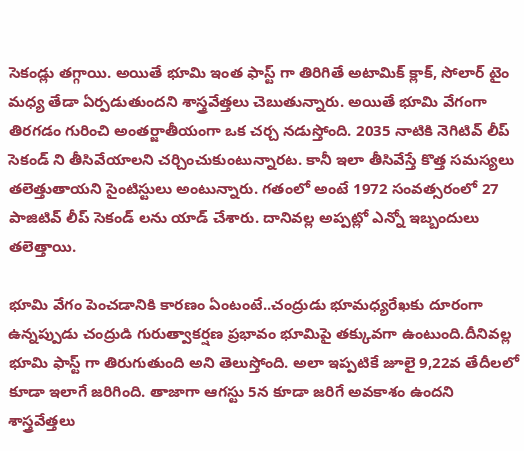సెకండ్లు తగ్గాయి. అయితే భూమి ఇంత ఫాస్ట్ గా తిరిగితే అటామిక్ క్లాక్, సోలార్ టైం మధ్య తేడా ఏర్పడుతుందని శాస్త్రవేత్తలు చెబుతున్నారు. అయితే భూమి వేగంగా తిరగడం గురించి అంతర్జాతీయంగా ఒక చర్చ నడుస్తోంది. 2035 నాటికి నెగిటివ్ లీప్ సెకండ్ ని తీసివేయాలని చర్చించుకుంటున్నారట. కానీ ఇలా తీసివేస్తే కొత్త సమస్యలు తలెత్తుతాయని సైంటిస్టులు అంటున్నారు. గతంలో అంటే 1972 సంవత్సరంలో 27 పాజిటివ్ లీప్ సెకండ్ లను యాడ్ చేశారు. దానివల్ల అప్పట్లో ఎన్నో ఇబ్బందులు తలెత్తాయి.

భూమి వేగం పెంచడానికి కారణం ఏంటంటే..చంద్రుడు భూమధ్యరేఖకు దూరంగా ఉన్నప్పుడు చంద్రుడి గురుత్వాకర్షణ ప్రభావం భూమిపై తక్కువగా ఉంటుంది.దీనివల్ల భూమి ఫాస్ట్ గా తిరుగుతుంది అని తెలుస్తోంది. అలా ఇప్పటికే జూలై 9,22వ తేదీలలో కూడా ఇలాగే జరిగింది. తాజాగా ఆగస్టు 5న కూడా జరిగే అవకాశం ఉందని శాస్త్రవేత్తలు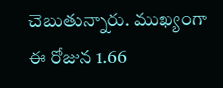చెబుతున్నారు. ముఖ్యంగా ఈ రోజున 1.66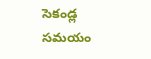సెకండ్ల సమయం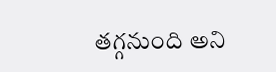తగ్గనుంది అని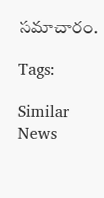సమాచారం.

Tags:

Similar News